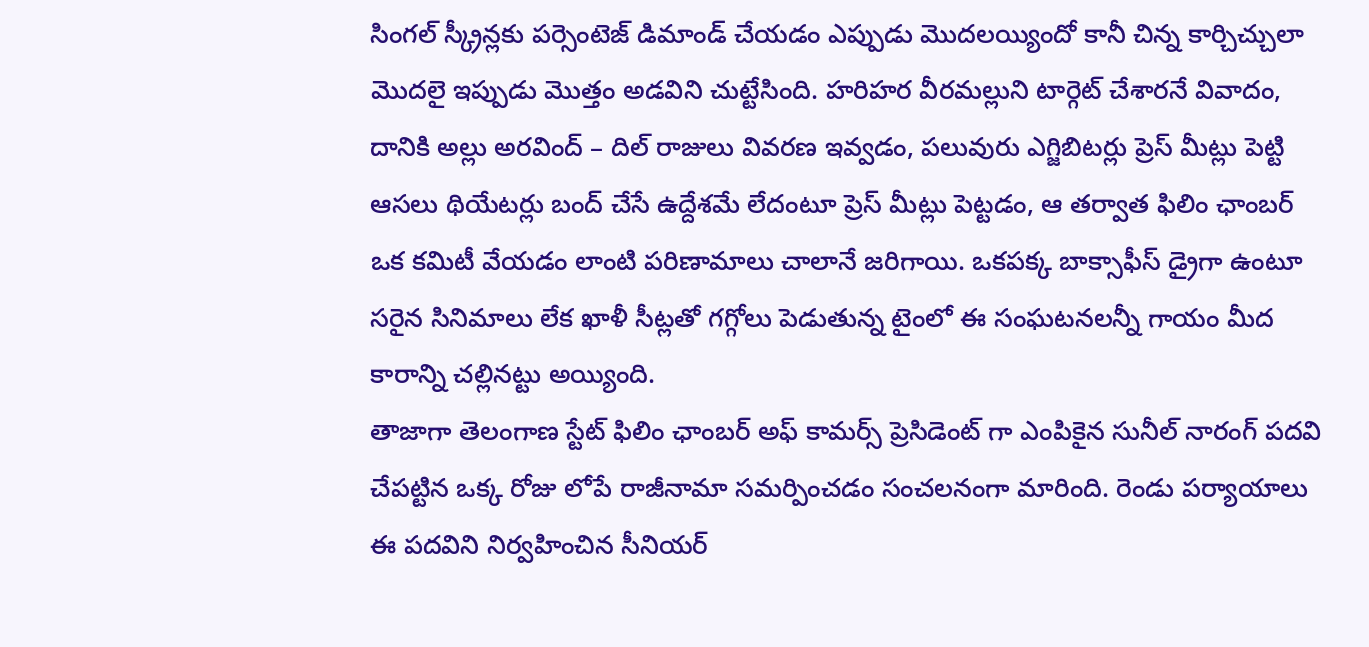సింగల్ స్క్రీన్లకు పర్సెంటెజ్ డిమాండ్ చేయడం ఎప్పుడు మొదలయ్యిందో కానీ చిన్న కార్చిచ్చులా మొదలై ఇప్పుడు మొత్తం అడవిని చుట్టేసింది. హరిహర వీరమల్లుని టార్గెట్ చేశారనే వివాదం, దానికి అల్లు అరవింద్ – దిల్ రాజులు వివరణ ఇవ్వడం, పలువురు ఎగ్జిబిటర్లు ప్రెస్ మీట్లు పెట్టి ఆసలు థియేటర్లు బంద్ చేసే ఉద్దేశమే లేదంటూ ప్రెస్ మీట్లు పెట్టడం, ఆ తర్వాత ఫిలిం ఛాంబర్ ఒక కమిటీ వేయడం లాంటి పరిణామాలు చాలానే జరిగాయి. ఒకపక్క బాక్సాఫీస్ డ్రైగా ఉంటూ సరైన సినిమాలు లేక ఖాళీ సీట్లతో గగ్గోలు పెడుతున్న టైంలో ఈ సంఘటనలన్నీ గాయం మీద కారాన్ని చల్లినట్టు అయ్యింది.
తాజాగా తెలంగాణ స్టేట్ ఫిలిం ఛాంబర్ అఫ్ కామర్స్ ప్రెసిడెంట్ గా ఎంపికైన సునీల్ నారంగ్ పదవి చేపట్టిన ఒక్క రోజు లోపే రాజీనామా సమర్పించడం సంచలనంగా మారింది. రెండు పర్యాయాలు ఈ పదవిని నిర్వహించిన సీనియర్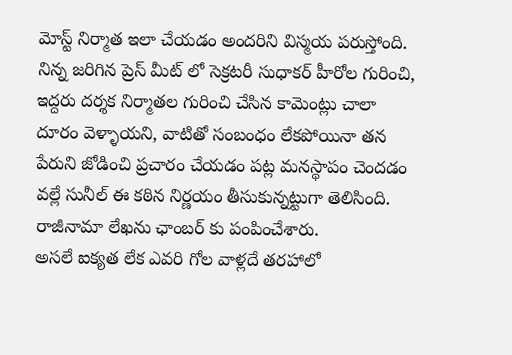మోస్ట్ నిర్మాత ఇలా చేయడం అందరిని విస్మయ పరుస్తోంది. నిన్న జరిగిన ప్రెస్ మీట్ లో సెక్రటరీ సుధాకర్ హీరోల గురించి, ఇద్దరు దర్శక నిర్మాతల గురించి చేసిన కామెంట్లు చాలా దూరం వెళ్ళాయని, వాటితో సంబంధం లేకపోయినా తన పేరుని జోడించి ప్రచారం చేయడం పట్ల మనస్థాపం చెందడం వల్లే సునీల్ ఈ కఠిన నిర్ణయం తీసుకున్నట్టుగా తెలిసింది. రాజీనామా లేఖను ఛాంబర్ కు పంపించేశారు.
అసలే ఐక్యత లేక ఎవరి గోల వాళ్లదే తరహాలో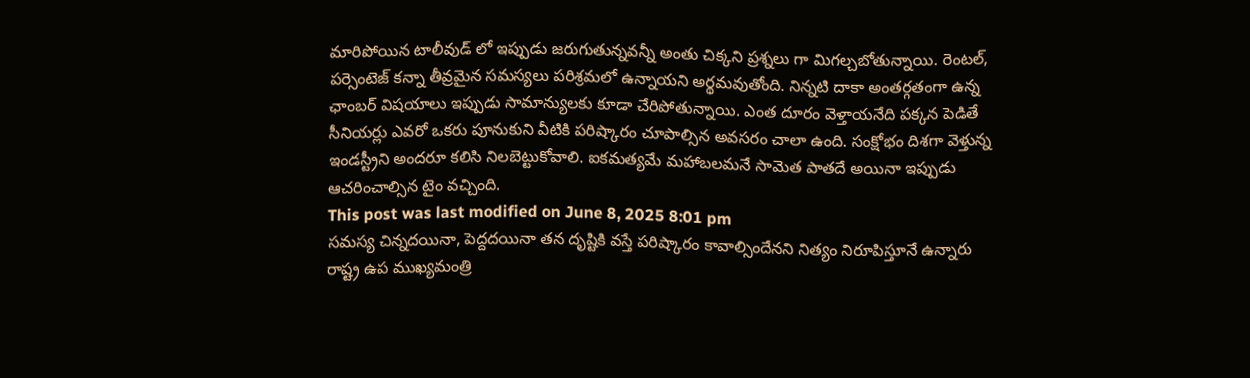మారిపోయిన టాలీవుడ్ లో ఇప్పుడు జరుగుతున్నవన్నీ అంతు చిక్కని ప్రశ్నలు గా మిగల్చబోతున్నాయి. రెంటల్, పర్సెంటెజ్ కన్నా తీవ్రమైన సమస్యలు పరిశ్రమలో ఉన్నాయని అర్థమవుతోంది. నిన్నటి దాకా అంతర్గతంగా ఉన్న ఛాంబర్ విషయాలు ఇప్పుడు సామాన్యులకు కూడా చేరిపోతున్నాయి. ఎంత దూరం వెళ్తాయనేది పక్కన పెడితే సీనియర్లు ఎవరో ఒకరు పూనుకుని వీటికి పరిష్కారం చూపాల్సిన అవసరం చాలా ఉంది. సంక్షోభం దిశగా వెళ్తున్న ఇండస్ట్రీని అందరూ కలిసి నిలబెట్టుకోవాలి. ఐకమత్యమే మహాబలమనే సామెత పాతదే అయినా ఇప్పుడు ఆచరించాల్సిన టైం వచ్చింది.
This post was last modified on June 8, 2025 8:01 pm
సమస్య చిన్నదయినా, పెద్దదయినా తన దృష్టికి వస్తే పరిష్కారం కావాల్సిందేనని నిత్యం నిరూపిస్తూనే ఉన్నారు రాష్ట్ర ఉప ముఖ్యమంత్రి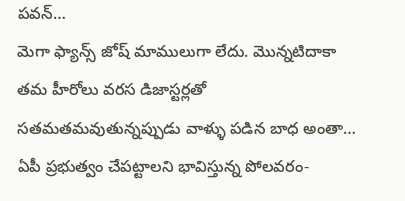పవన్…
మెగా ఫ్యాన్స్ జోష్ మాములుగా లేదు. మొన్నటిదాకా తమ హీరోలు వరస డిజాస్టర్లతో సతమతమవుతున్నప్పుడు వాళ్ళు పడిన బాధ అంతా…
ఏపీ ప్రభుత్వం చేపట్టాలని భావిస్తున్న పోలవరం-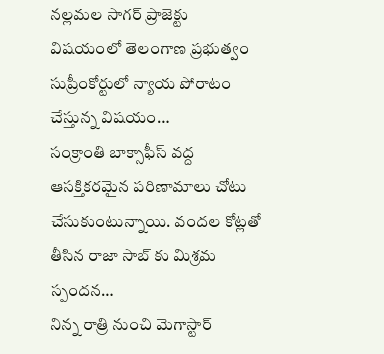నల్లమల సాగర్ ప్రాజెక్టు విషయంలో తెలంగాణ ప్రభుత్వం సుప్రీంకోర్టులో న్యాయ పోరాటం చేస్తున్న విషయం…
సంక్రాంతి బాక్సాఫీస్ వద్ద ఆసక్తికరమైన పరిణామాలు చోటు చేసుకుంటున్నాయి. వందల కోట్లతో తీసిన రాజా సాబ్ కు మిశ్రమ స్పందన…
నిన్న రాత్రి నుంచి మెగాస్టార్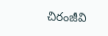చిరంజీవి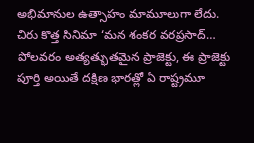అభిమానుల ఉత్సాహం మామూలుగా లేదు. చిరు కొత్త సినిమా ‘మన శంకర వరప్రసాద్…
పోలవరం అత్యత్భుతమైన ప్రాజెక్టు, ఈ ప్రాజెక్టు పూర్తి అయితే దక్షిణ భారత్లో ఏ రాష్ట్రమూ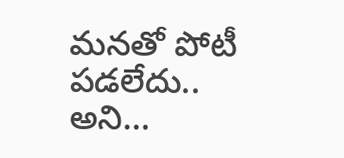మనతో పోటీ పడలేదు.. అని…